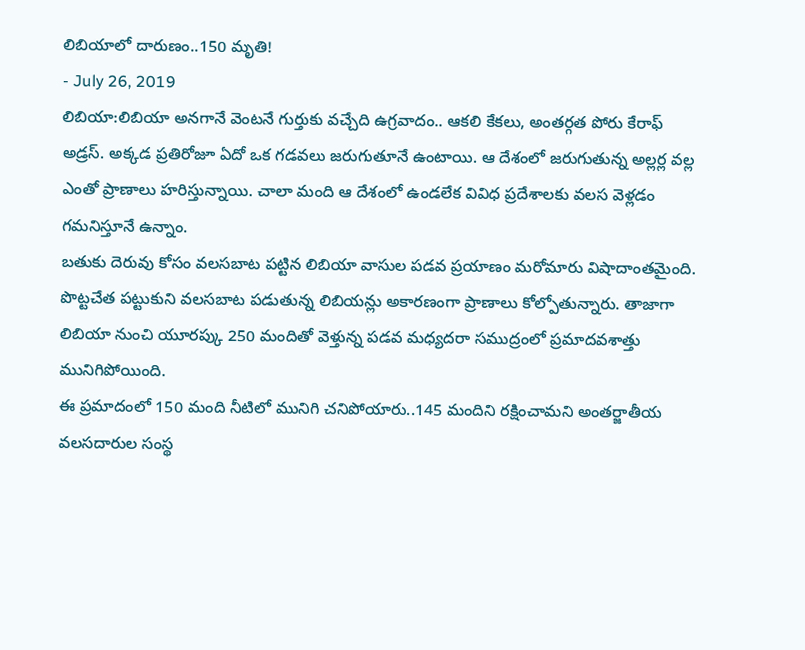లిబియాలో దారుణం..150 మృతి!
- July 26, 2019
లిబియా:లిబియా అనగానే వెంటనే గుర్తుకు వచ్చేది ఉగ్రవాదం.. ఆకలి కేకలు, అంతర్గత పోరు కేరాఫ్ అడ్రస్. అక్కడ ప్రతిరోజూ ఏదో ఒక గడవలు జరుగుతూనే ఉంటాయి. ఆ దేశంలో జరుగుతున్న అల్లర్ల వల్ల ఎంతో ప్రాణాలు హరిస్తున్నాయి. చాలా మంది ఆ దేశంలో ఉండలేక వివిధ ప్రదేశాలకు వలస వెళ్లడం గమనిస్తూనే ఉన్నాం.
బతుకు దెరువు కోసం వలసబాట పట్టిన లిబియా వాసుల పడవ ప్రయాణం మరోమారు విషాదాంతమైంది. పొట్టచేత పట్టుకుని వలసబాట పడుతున్న లిబియన్లు అకారణంగా ప్రాణాలు కోల్పోతున్నారు. తాజాగా లిబియా నుంచి యూరప్కు 250 మందితో వెళ్తున్న పడవ మధ్యదరా సముద్రంలో ప్రమాదవశాత్తు మునిగిపోయింది.
ఈ ప్రమాదంలో 150 మంది నీటిలో మునిగి చనిపోయారు..145 మందిని రక్షించామని అంతర్జాతీయ వలసదారుల సంస్థ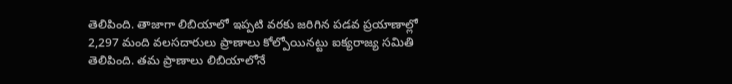తెలిపింది. తాజాగా లిబియాలో ఇప్పటి వరకు జరిగిన పడవ ప్రయాణాల్లో 2,297 మంది వలసదారులు ప్రాణాలు కోల్పోయినట్టు ఐక్యరాజ్య సమితి తెలిపింది. తమ ప్రాణాలు లిబియాలోనే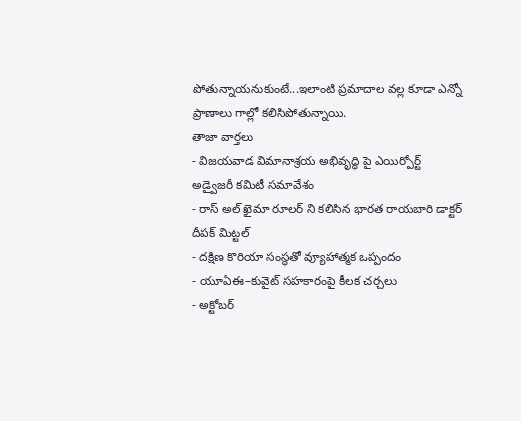పోతున్నాయనుకుంటే...ఇలాంటి ప్రమాదాల వల్ల కూడా ఎన్నో ప్రాణాలు గాల్లో కలిసిపోతున్నాయి.
తాజా వార్తలు
- విజయవాడ విమానాశ్రయ అభివృద్ధి పై ఎయిర్పోర్ట్ అడ్వైజరీ కమిటీ సమావేశం
- రాస్ అల్ ఖైమా రూలర్ ని కలిసిన భారత రాయబారి డాక్టర్ దీపక్ మిట్టల్
- దక్షిణ కొరియా సంస్థతో వ్యూహాత్మక ఒప్పందం
- యూఏఈ–కువైట్ సహకారంపై కీలక చర్చలు
- అక్టోబర్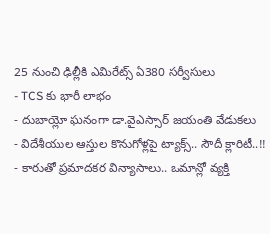25 నుంచి ఢిల్లీకి ఎమిరేట్స్ ఏ380 సర్వీసులు
- TCS కు భారీ లాభం
- దుబాయ్లో ఘనంగా డా.వైఎస్సార్ జయంతి వేడుకలు
- విదేశీయుల ఆస్తుల కొనుగోళ్లపై ట్యాక్స్.. సౌదీ క్లారిటీ..!!
- కారుతో ప్రమాదకర విన్యాసాలు.. ఒమాన్లో వ్యక్తి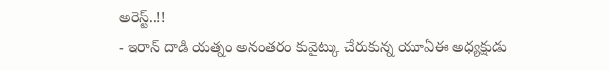అరెస్ట్..!!
- ఇరాన్ దాడి యత్నం అనంతరం కువైట్కు చేరుకున్న యూఏఈ అధ్యక్షుడు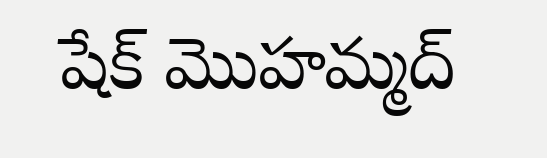షేక్ మొహమ్మద్